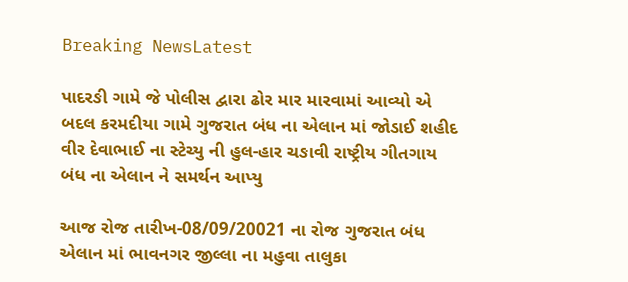Breaking NewsLatest

પાદરઙી ગામે જે પોલીસ દ્વારા ઢોર માર મારવામાં આવ્યો એ બદલ કરમદીયા ગામે ગુજરાત બંધ ના એલાન માં જોડાઈ શહીદ વીર દેવાભાઈ ના સ્ટેચ્યુ ની હુલ-હાર ચઙાવી રાષ્ટ્રીય ગીતગાય બંધ ના એલાન ને સમર્થન આપ્યુ

આજ રોજ તારીખ-08/09/20021 ના રોજ ગુજરાત બંધ એલાન માં ભાવનગર જીલ્લા ના મહુવા તાલુકા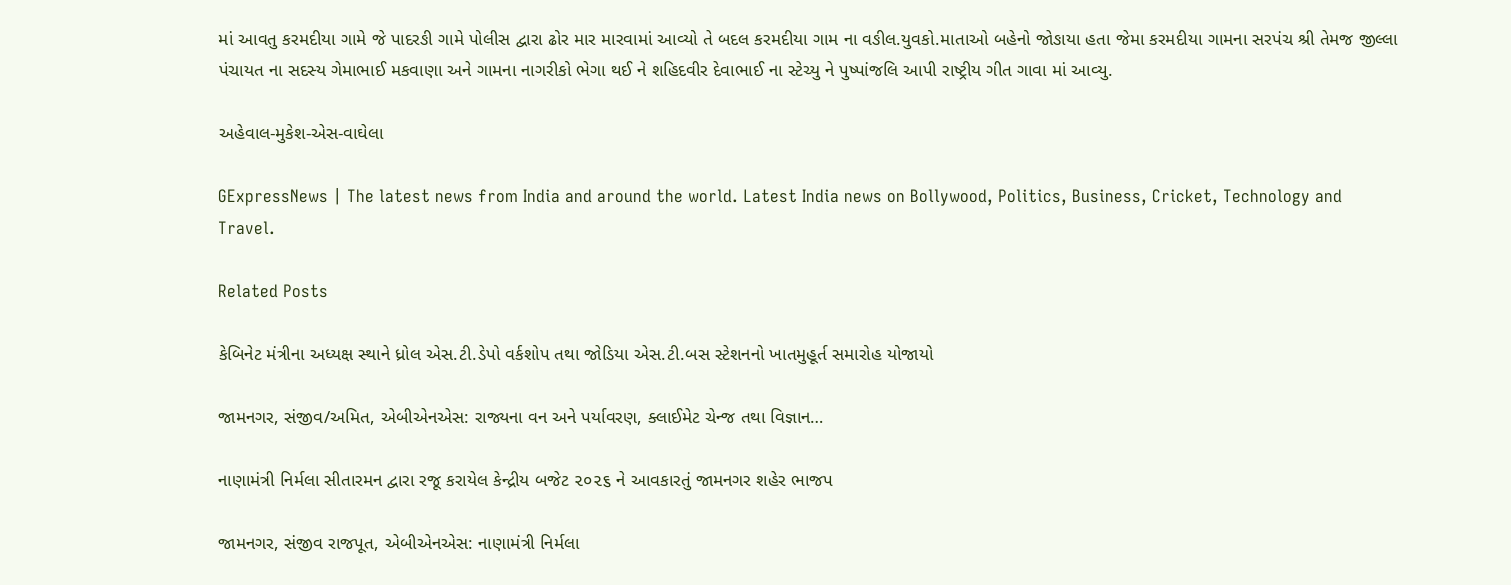માં આવતુ કરમદીયા ગામે જે પાદરઙી ગામે પોલીસ દ્વારા ઢોર માર મારવામાં આવ્યો તે બદલ કરમદીયા ગામ ના વઙીલ.યુવકો.માતાઓ બહેનો જોઙાયા હતા જેમા કરમદીયા ગામના સરપંચ શ્રી તેમજ જીલ્લા પંચાયત ના સદસ્ય ગેમાભાઈ મકવાણા અને ગામના નાગરીકો ભેગા થઈ ને શહિદવીર દેવાભાઈ ના સ્ટેચ્યુ ને પુષ્પાંજલિ આપી રાષ્ટ્રીય ગીત ગાવા માં આવ્યુ.

અહેવાલ-મુકેશ-એસ-વાઘેલા

GExpressNews | The latest news from India and around the world. Latest India news on Bollywood, Politics, Business, Cricket, Technology and Travel.

Related Posts

કેબિનેટ મંત્રીના અધ્યક્ષ સ્થાને ધ્રોલ એસ.ટી.ડેપો વર્કશોપ તથા જોડિયા એસ.ટી.બસ સ્ટેશનનો ખાતમુહૂર્ત સમારોહ યોજાયો

જામનગર, સંજીવ/અમિત, એબીએનએસ: રાજ્યના વન અને પર્યાવરણ, ક્લાઈમેટ ચેન્જ તથા વિજ્ઞાન…

નાણામંત્રી નિર્મલા સીતારમન દ્વારા રજૂ કરાયેલ કેન્દ્રીય બજેટ ૨૦૨૬ ને આવકારતું જામનગર શહેર ભાજપ

જામનગર, સંજીવ રાજપૂત, એબીએનએસ: નાણામંત્રી નિર્મલા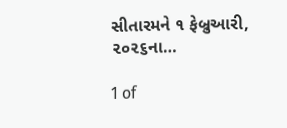સીતારમને ૧ ફેબ્રુઆરી, ૨૦૨૬ના…

1 of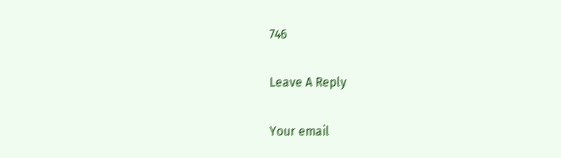746

Leave A Reply

Your email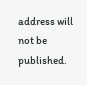address will not be published.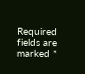Required fields are marked *